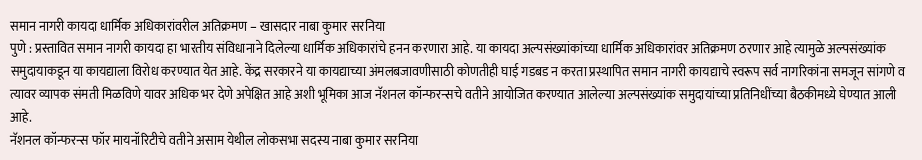समान नागरी कायदा धार्मिक अधिकारांवरील अतिक्रमण – खासदार नाबा कुमार सरनिया
पुणे : प्रस्तावित समान नागरी कायदा हा भारतीय संविधानाने दिलेल्या धार्मिक अधिकारांचे हनन करणारा आहे. या कायदा अल्पसंख्यांकांच्या धार्मिक अधिकारांवर अतिक्रमण ठरणार आहे त्यामुळे अल्पसंख्यांक समुदायाकडून या कायद्याला विरोध करण्यात येत आहे. केंद्र सरकारने या कायद्याच्या अंमलबजावणीसाठी कोणतीही घाई गडबड न करता प्रस्थापित समान नागरी कायद्याचे स्वरूप सर्व नागरिकांना समजून सांगणे व त्यावर व्यापक संमती मिळविणे यावर अधिक भर देणे अपेक्षित आहे अशी भूमिका आज नॅशनल कॉन्फरन्सचे वतीने आयोजित करण्यात आलेल्या अल्पसंख्यांक समुदायांच्या प्रतिनिधींच्या बैठकीमध्ये घेण्यात आली आहे.
नॅशनल कॉन्फरन्स फॉर मायनॉरिटीचे वतीने असाम येथील लोकसभा सदस्य नाबा कुमार सरनिया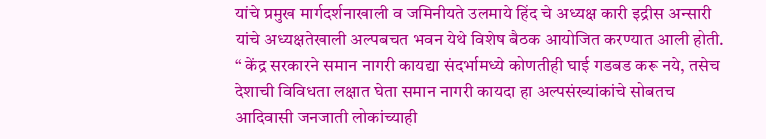यांचे प्रमुख मार्गदर्शनाखाली व जमिनीयते उलमाये हिंद चे अध्यक्ष कारी इद्रीस अन्सारी यांचे अध्यक्षतेखाली अल्पबचत भवन येथे विशेष बैठक आयोजित करण्यात आली होती.
“ केंद्र सरकारने समान नागरी कायद्या संदर्भामध्ये कोणतीही घाई गडबड करू नये, तसेच देशाची विविधता लक्षात घेता समान नागरी कायदा हा अल्पसंख्यांकांचे सोबतच आदिवासी जनजाती लोकांच्याही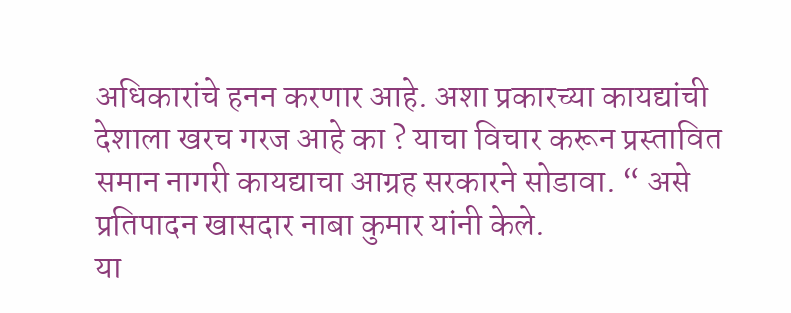अधिकारांचे हनन करणार आहे. अशा प्रकारच्या कायद्यांची देशाला खरच गरज आहे का ? याचा विचार करून प्रस्तावित समान नागरी कायद्याचा आग्रह सरकारने सोडावा. “ असे प्रतिपादन खासदार नाबा कुमार यांनी केले.
या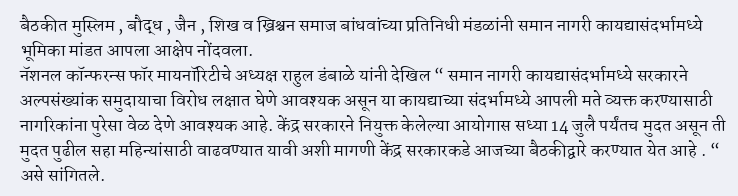बैठकीत मुस्लिम , बौद्ध , जैन , शिख व ख्रिश्चन समाज बांधवांच्या प्रतिनिधी मंडळांनी समान नागरी कायद्यासंदर्भामध्ये भूमिका मांडत आपला आक्षेप नोंदवला.
नॅशनल कॉन्फरन्स फॉर मायनॉरिटीचे अध्यक्ष राहुल डंबाळे यांनी देखिल “ समान नागरी कायद्यासंदर्भामध्ये सरकारने अल्पसंख्यांक समुदायाचा विरोध लक्षात घेणे आवश्यक असून या कायद्याच्या संदर्भामध्ये आपली मते व्यक्त करण्यासाठी नागरिकांना पुरेसा वेळ देणे आवश्यक आहे. केंद्र सरकारने नियुक्त केलेल्या आयोगास सध्या 14 जुलै पर्यंतच मुदत असून ती मुदत पुढील सहा महिन्यांसाठी वाढवण्यात यावी अशी मागणी केंद्र सरकारकडे आजच्या बैठकीद्वारे करण्यात येत आहे . “ असे सांगितले.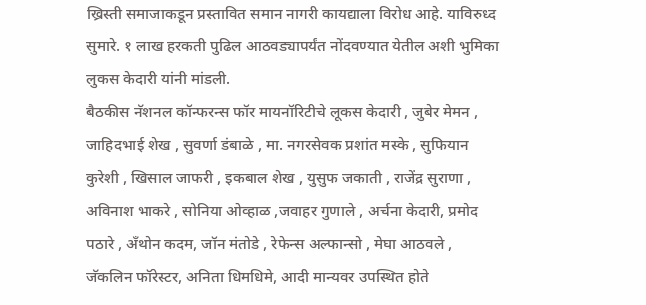ख्रिस्ती समाजाकडून प्रस्तावित समान नागरी कायद्याला विरोध आहे. याविरुध्द सुमारे. १ लाख हरकती पुढिल आठवड्यापर्यंत नोंदवण्यात येतील अशी भुमिका लुकस केदारी यांनी मांडली.
बैठकीस नॅशनल कॉन्फरन्स फॉर मायनॉरिटीचे लूकस केदारी , जुबेर मेमन , जाहिदभाई शेख , सुवर्णा डंबाळे , मा. नगरसेवक प्रशांत मस्के , सुफियान कुरेशी , खिसाल जाफरी , इकबाल शेख , युसुफ जकाती , राजेंद्र सुराणा , अविनाश भाकरे , सोनिया ओव्हाळ ,जवाहर गुणाले , अर्चना केदारी, प्रमोद पठारे , अँथोन कदम, जॉन मंतोडे , रेफेन्स अल्फान्सो , मेघा आठवले , जॅकलिन फॉरेस्टर, अनिता धिमधिमे, आदी मान्यवर उपस्थित होते